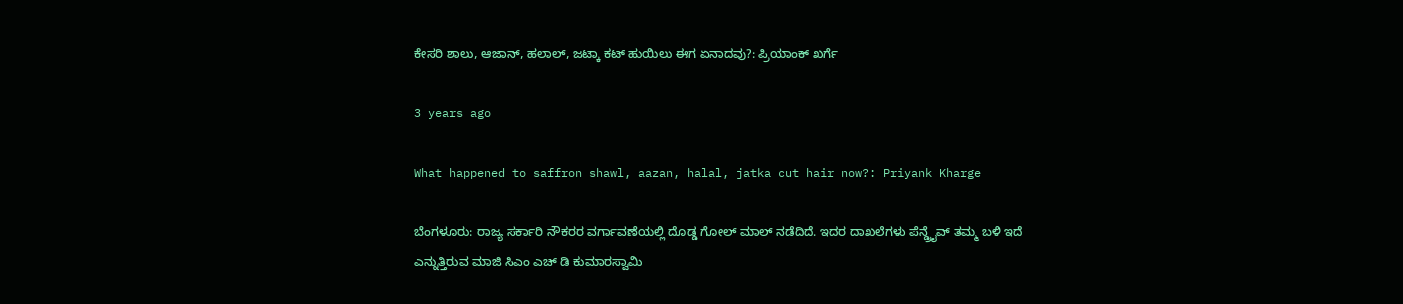ಕೇಸರಿ ಶಾಲು, ಆಜಾನ್, ಹಲಾಲ್, ಜಟ್ಕಾ ಕಟ್ ಹುಯಿಲು ಈಗ ಏನಾದವು?: ಪ್ರಿಯಾಂಕ್ ಖರ್ಗೆ

3 years ago

What happened to saffron shawl, aazan, halal, jatka cut hair now?: Priyank Kharge

ಬೆಂಗಳೂರು: ರಾಜ್ಯ ಸರ್ಕಾರಿ ನೌಕರರ ವರ್ಗಾವಣೆಯಲ್ಲಿ ದೊಡ್ಡ ಗೋಲ್ ಮಾಲ್ ನಡೆದಿದೆ. ಇದರ ದಾಖಲೆಗಳು ಪೆನ್ಡ್ರೈವ್ ತಮ್ಮ ಬಳಿ ಇದೆ ಎನ್ನುತ್ತಿರುವ ಮಾಜಿ ಸಿಎಂ ಎಚ್ ಡಿ ಕುಮಾರಸ್ವಾಮಿ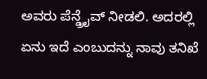ಅವರು ಪೆನ್ಡ್ರೈವ್ ನೀಡಲಿ. ಅದರಲ್ಲಿ ಏನು ಇದೆ ಎಂಬುದನ್ನು ನಾವು ತನಿಖೆ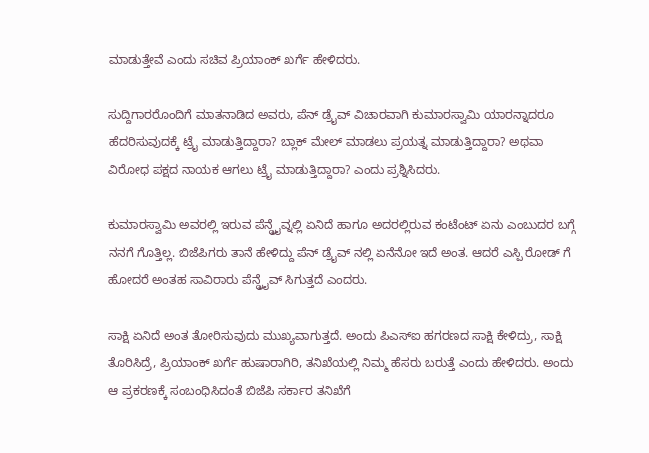ಮಾಡುತ್ತೇವೆ ಎಂದು ಸಚಿವ ಪ್ರಿಯಾಂಕ್ ಖರ್ಗೆ ಹೇಳಿದರು.

ಸುದ್ದಿಗಾರರೊಂದಿಗೆ ಮಾತನಾಡಿದ ಅವರು, ಪೆನ್ ಡ್ರೈವ್ ವಿಚಾರವಾಗಿ ಕುಮಾರಸ್ವಾಮಿ ಯಾರನ್ನಾದರೂ ಹೆದರಿಸುವುದಕ್ಕೆ ಟ್ರೈ ಮಾಡುತ್ತಿದ್ದಾರಾ? ಬ್ಲಾಕ್ ಮೇಲ್ ಮಾಡಲು ಪ್ರಯತ್ನ ಮಾಡುತ್ತಿದ್ದಾರಾ? ಅಥವಾ ವಿರೋಧ ಪಕ್ಷದ ನಾಯಕ ಆಗಲು ಟ್ರೈ ಮಾಡುತ್ತಿದ್ದಾರಾ? ಎಂದು ಪ್ರಶ್ನಿಸಿದರು.

ಕುಮಾರಸ್ವಾಮಿ ಅವರಲ್ಲಿ ಇರುವ ಪೆನ್ಡ್ರೈವ್ನಲ್ಲಿ ಏನಿದೆ ಹಾಗೂ ಅದರಲ್ಲಿರುವ ಕಂಟೆಂಟ್ ಏನು ಎಂಬುದರ ಬಗ್ಗೆ ನನಗೆ ಗೊತ್ತಿಲ್ಲ. ಬಿಜೆಪಿಗರು ತಾನೆ ಹೇಳಿದ್ದು ಪೆನ್ ಡ್ರೈವ್ ನಲ್ಲಿ ಏನೆನೋ ಇದೆ ಅಂತ. ಆದರೆ ಎಸ್ಪಿ ರೋಡ್ ಗೆ ಹೋದರೆ ಅಂತಹ ಸಾವಿರಾರು ಪೆನ್ಡ್ರೈವ್ ಸಿಗುತ್ತದೆ ಎಂದರು.

ಸಾಕ್ಷಿ ಏನಿದೆ ಅಂತ ತೋರಿಸುವುದು ಮುಖ್ಯವಾಗುತ್ತದೆ. ಅಂದು ಪಿಎಸ್ಐ ಹಗರಣದ ಸಾಕ್ಷಿ ಕೇಳಿದ್ರು, ಸಾಕ್ಷಿ ತೊರಿಸಿದ್ರೆ, ಪ್ರಿಯಾಂಕ್ ಖರ್ಗೆ ಹುಷಾರಾಗಿರಿ, ತನಿಖೆಯಲ್ಲಿ ನಿಮ್ಮ ಹೆಸರು ಬರುತ್ತೆ ಎಂದು ಹೇಳಿದರು. ಅಂದು ಆ ಪ್ರಕರಣಕ್ಕೆ ಸಂಬಂಧಿಸಿದಂತೆ ಬಿಜೆಪಿ ಸರ್ಕಾರ ತನಿಖೆಗೆ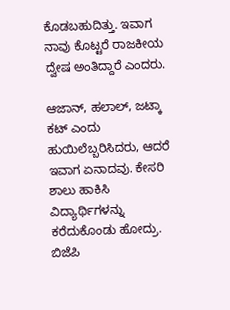ಕೊಡಬಹುದಿತ್ತು. ಇವಾಗ ನಾವು ಕೊಟ್ಟರೆ ರಾಜಕೀಯ ದ್ವೇಷ ಅಂತಿದ್ದಾರೆ ಎಂದರು.

ಆಜಾನ್, ಹಲಾಲ್, ಜಟ್ಕಾ ಕಟ್ ಎಂದು ಹುಯಿಲೆಬ್ಬರಿಸಿದರು, ಆದರೆ ಇವಾಗ ಏನಾದವು. ಕೇಸರಿ ಶಾಲು ಹಾಕಿಸಿ ವಿದ್ಯಾರ್ಥಿಗಳನ್ನು ಕರೆದುಕೊಂಡು ಹೋದ್ರು. ಬಿಜೆಪಿ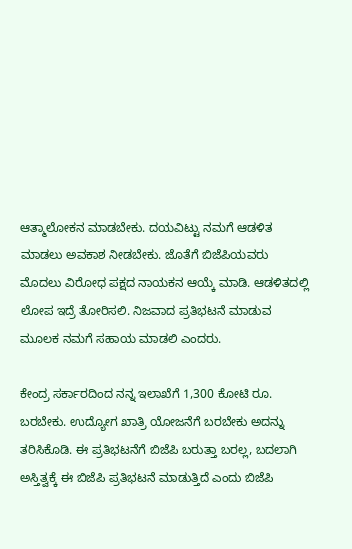ಆತ್ಮಾಲೋಕನ ಮಾಡಬೇಕು. ದಯವಿಟ್ಟು ನಮಗೆ ಆಡಳಿತ ಮಾಡಲು ಅವಕಾಶ ನೀಡಬೇಕು. ಜೊತೆಗೆ ಬಿಜೆಪಿಯವರು ಮೊದಲು ವಿರೋಧ ಪಕ್ಷದ ನಾಯಕನ ಆಯ್ಕೆ ಮಾಡಿ. ಆಡಳಿತದಲ್ಲಿ ಲೋಪ ಇದ್ರೆ ತೋರಿಸಲಿ. ನಿಜವಾದ ಪ್ರತಿಭಟನೆ ಮಾಡುವ ಮೂಲಕ ನಮಗೆ ಸಹಾಯ ಮಾಡಲಿ ಎಂದರು.

ಕೇಂದ್ರ ಸರ್ಕಾರದಿಂದ ನನ್ನ ಇಲಾಖೆಗೆ 1,300 ಕೋಟಿ ರೂ. ಬರಬೇಕು. ಉದ್ಯೋಗ ಖಾತ್ರಿ ಯೋಜನೆಗೆ ಬರಬೇಕು ಅದನ್ನು ತರಿಸಿಕೊಡಿ. ಈ ಪ್ರತಿಭಟನೆಗೆ ಬಿಜೆಪಿ ಬರುತ್ತಾ ಬರಲ್ಲ, ಬದಲಾಗಿ ಅಸ್ತಿತ್ವಕ್ಕೆ ಈ ಬಿಜೆಪಿ ಪ್ರತಿಭಟನೆ ಮಾಡುತ್ತಿದೆ ಎಂದು ಬಿಜೆಪಿ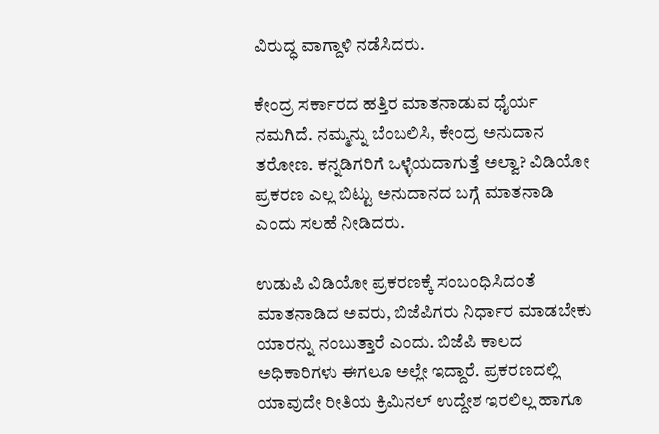ವಿರುದ್ಧ ವಾಗ್ದಾಳಿ ನಡೆಸಿದರು.

ಕೇಂದ್ರ ಸರ್ಕಾರದ ಹತ್ತಿರ ಮಾತನಾಡುವ ಧೈರ್ಯ ನಮಗಿದೆ. ನಮ್ಮನ್ನು ಬೆಂಬಲಿಸಿ, ಕೇಂದ್ರ ಅನುದಾನ ತರೋಣ. ಕನ್ನಡಿಗರಿಗೆ ಒಳ್ಳೆಯದಾಗುತ್ತೆ ಅಲ್ವಾ? ವಿಡಿಯೋ ಪ್ರಕರಣ ಎಲ್ಲ ಬಿಟ್ಟು ಅನುದಾನದ ಬಗ್ಗೆ ಮಾತನಾಡಿ ಎಂದು ಸಲಹೆ ನೀಡಿದರು.

ಉಡುಪಿ ವಿಡಿಯೋ ಪ್ರಕರಣಕ್ಕೆ ಸಂಬಂಧಿಸಿದಂತೆ ಮಾತನಾಡಿದ ಅವರು, ಬಿಜೆಪಿಗರು ನಿರ್ಧಾರ ಮಾಡಬೇಕು ಯಾರನ್ನು ನಂಬುತ್ತಾರೆ ಎಂದು. ಬಿಜೆಪಿ ಕಾಲದ ಅಧಿಕಾರಿಗಳು ಈಗಲೂ ಅಲ್ಲೇ ಇದ್ದಾರೆ. ಪ್ರಕರಣದಲ್ಲಿ ಯಾವುದೇ ರೀತಿಯ ಕ್ರಿಮಿನಲ್ ಉದ್ದೇಶ ಇರಲಿಲ್ಲ ಹಾಗೂ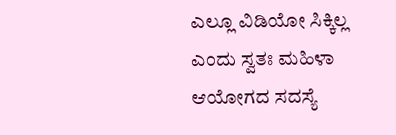ಎಲ್ಲೂ ವಿಡಿಯೋ ಸಿಕ್ಕಿಲ್ಲ ಎಂದು ಸ್ವತಃ ಮಹಿಳಾ ಆಯೋಗದ ಸದಸ್ಯೆ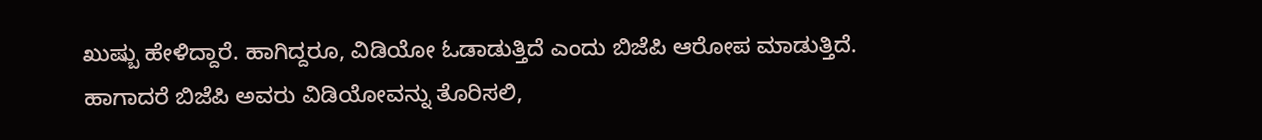ಖುಷ್ಬು ಹೇಳಿದ್ದಾರೆ. ಹಾಗಿದ್ದರೂ, ವಿಡಿಯೋ ಓಡಾಡುತ್ತಿದೆ ಎಂದು ಬಿಜೆಪಿ ಆರೋಪ ಮಾಡುತ್ತಿದೆ. ಹಾಗಾದರೆ ಬಿಜೆಪಿ ಅವರು ವಿಡಿಯೋವನ್ನು ತೊರಿಸಲಿ,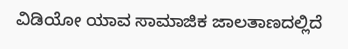ವಿಡಿಯೋ ಯಾವ ಸಾಮಾಜಿಕ ಜಾಲತಾಣದಲ್ಲಿದೆ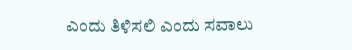ಎಂದು ತಿಳಿಸಲಿ ಎಂದು ಸವಾಲು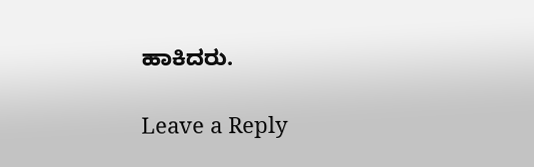ಹಾಕಿದರು.

Leave a Reply